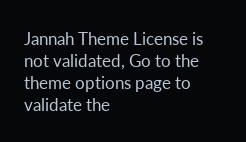Jannah Theme License is not validated, Go to the theme options page to validate the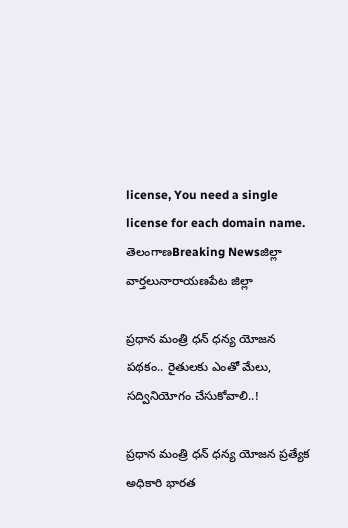license, You need a single license for each domain name.
తెలంగాణBreaking Newsజిల్లా వార్తలునారాయణపేట జిల్లా

ప్రధాన మంత్రి ధన్ ధన్య యోజన పథకం.. రైతులకు ఎంతో మేలు, సద్వినియోగం చేసుకోవాలి..!

ప్రధాన మంత్రి ధన్ ధన్య యోజన ప్రత్యేక అధికారి భారత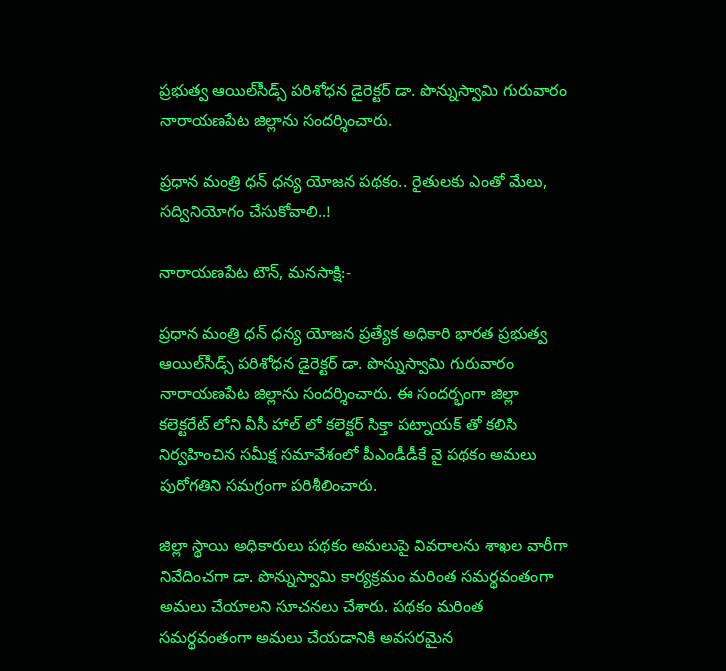ప్రభుత్వ ఆయిల్‌సీడ్స్ పరిశోధన డైరెక్టర్‌ డా. పొన్నుస్వామి గురువారం నారాయణపేట జిల్లాను సందర్శించారు.

ప్రధాన మంత్రి ధన్ ధన్య యోజన పథకం.. రైతులకు ఎంతో మేలు, సద్వినియోగం చేసుకోవాలి..!

నారాయణపేట టౌన్, మనసాక్షి:-

ప్రధాన మంత్రి ధన్ ధన్య యోజన ప్రత్యేక అధికారి భారత ప్రభుత్వ ఆయిల్‌సీడ్స్ పరిశోధన డైరెక్టర్‌ డా. పొన్నుస్వామి గురువారం నారాయణపేట జిల్లాను సందర్శించారు. ఈ సందర్భంగా జిల్లా కలెక్టరేట్ లోని వీసీ హాల్ లో కలెక్టర్ సిక్తా పట్నాయక్ తో కలిసి నిర్వహించిన సమీక్ష సమావేశంలో పీఎండీడీకే వై పథకం అమలు పురోగతిని సమగ్రంగా పరిశీలించారు.

జిల్లా స్థాయి అధికారులు పథకం అమలుపై వివరాలను శాఖల వారీగా నివేదించగా డా. పొన్నుస్వామి కార్యక్రమం మరింత సమర్థవంతంగా అమలు చేయాలని సూచనలు చేశారు. పథకం మరింత సమర్థవంతంగా అమలు చేయడానికి అవసరమైన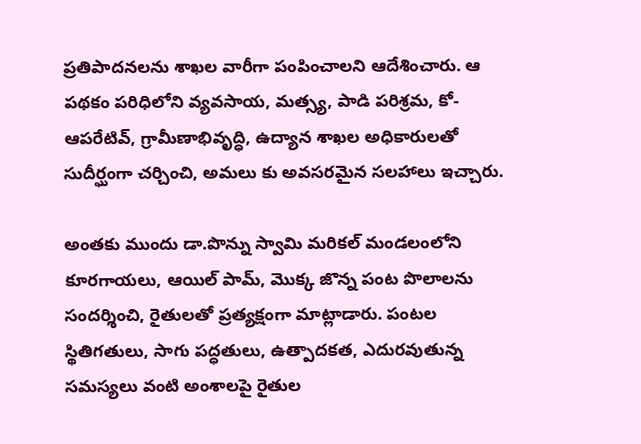ప్రతిపాదనలను శాఖల వారీగా పంపించాలని ఆదేశించారు. ఆ పథకం పరిధిలోని వ్యవసాయ, మత్స్య, పాడి పరిశ్రమ, కో-ఆపరేటివ్, గ్రామీణాభివృద్ధి, ఉద్యాన శాఖల అధికారులతో సుదీర్ఘంగా చర్చించి, అమలు కు అవసరమైన సలహాలు ఇచ్చారు.

అంతకు ముందు డా.పొన్ను స్వామి మరికల్ మండలంలోని కూరగాయలు, ఆయిల్ పామ్, మొక్క జొన్న పంట పొలాలను సందర్శించి, రైతులతో ప్రత్యక్షంగా మాట్లాడారు. పంటల స్థితిగతులు, సాగు పద్ధతులు, ఉత్పాదకత, ఎదురవుతున్న సమస్యలు వంటి అంశాలపై రైతుల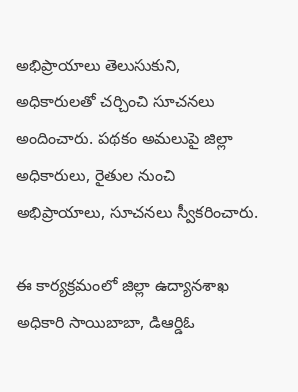అభిప్రాయాలు తెలుసుకుని, అధికారులతో చర్చించి సూచనలు అందించారు. పథకం అమలుపై జిల్లా అధికారులు, రైతుల నుంచి అభిప్రాయాలు, సూచనలు స్వీకరించారు.

ఈ కార్యక్రమంలో జిల్లా ఉద్యానశాఖ అధికారి సాయిబాబా, డిఆర్డిఓ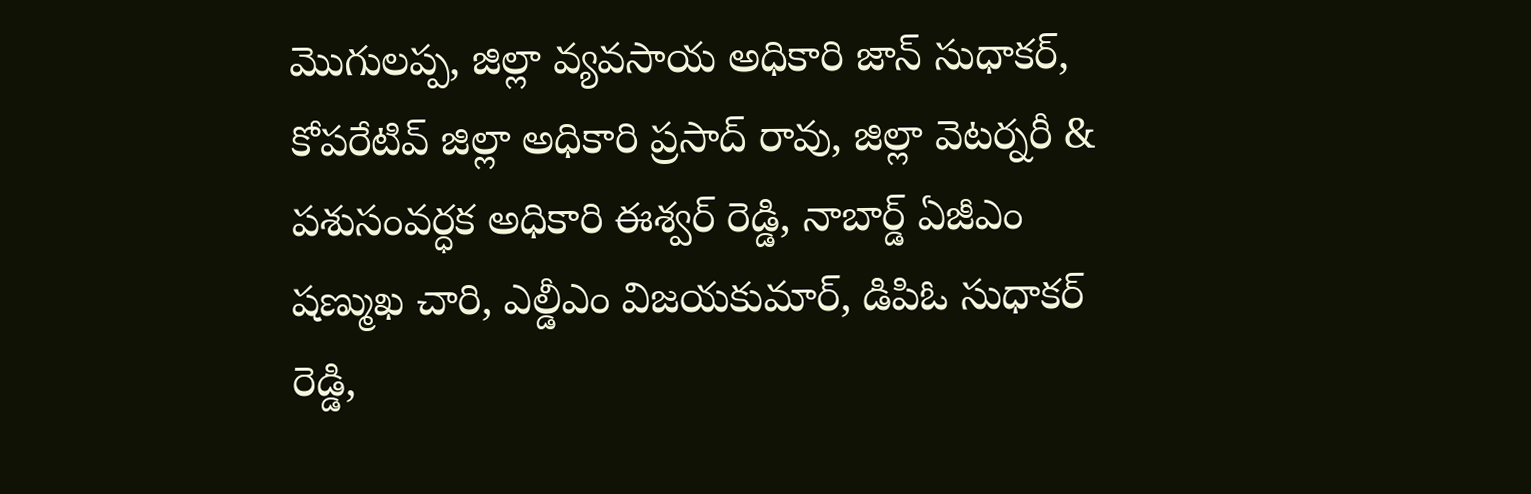మొగులప్ప, జిల్లా వ్యవసాయ అధికారి జాన్ సుధాకర్, కోపరేటివ్ జిల్లా అధికారి ప్రసాద్ రావు, జిల్లా వెటర్నరీ & పశుసంవర్ధక అధికారి ఈశ్వర్ రెడ్డి, నాబార్డ్ ఏజీఎం షణ్ముఖ చారి, ఎల్డీఎం విజయకుమార్, డిపిఓ సుధాకర్ రెడ్డి,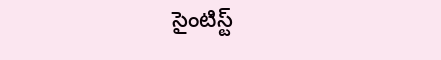సైంటిస్ట్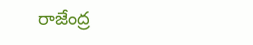రాజేంద్ర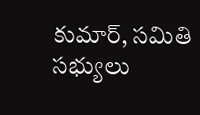కుమార్, సమితి సభ్యులు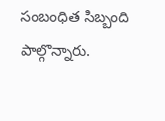సంబంధిత సిబ్బంది పాల్గొన్నారు.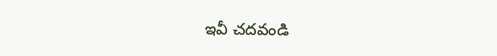ఇవీ చదవండి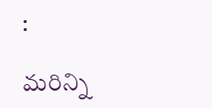:

మరిన్ని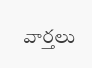వార్తలు